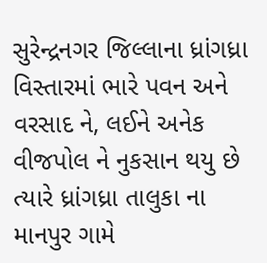સુરેન્દ્રનગર જિલ્લાના ધ્રાંગધ્રા વિસ્તારમાં ભારે પવન અને વરસાદ ને, લઈને અનેક વીજપોલ ને નુકસાન થયુ છે ત્યારે ધ્રાંગધ્રા તાલુકા ના માનપુર ગામે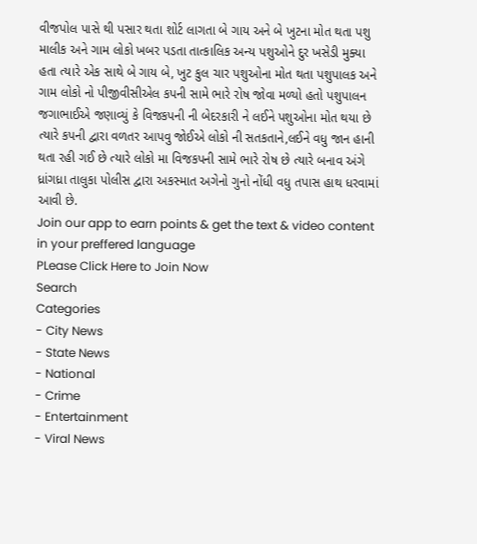વીજપોલ પાસે થી પસાર થતા શોર્ટ લાગતા બે ગાય અને બે ખુટના મોત થતા પશુ માલીક અને ગામ લોકો ખબર પડતા તાત્કાલિક અન્ય પશુઓને દુર ખસેડી મુક્યા હતા ત્યારે એક સાથે બે ગાય બે, ખુટ કુલ ચાર પશુઓના મોત થતા પશુપાલક અને ગામ લોકો નો પીજીવીસીએલ કપની સામે ભારે રોષ જોવા મળ્યો હતો પશુપાલન જગાભાઈએ જણાવ્યું કે વિજકપની ની બેદરકારી ને લઈને પશુઓના મોત થયા છે ત્યારે કપની દ્વારા વળતર આપવુ જોઈએ લોકો ની સતકતાને,લઈને વધુ જાન હાની થતા રહી ગઈ છે ત્યારે લોકો મા વિજકપની સામે ભારે રોષ છે ત્યારે બનાવ અંગે ધ્રાંગધ્રા તાલુકા પોલીસ દ્વારા અકસ્માત અગેનો ગુનો નોંધી વધુ તપાસ હાથ ધરવામાં આવી છે.
Join our app to earn points & get the text & video content in your preffered language
PLease Click Here to Join Now
Search
Categories
- City News
- State News
- National
- Crime
- Entertainment
- Viral News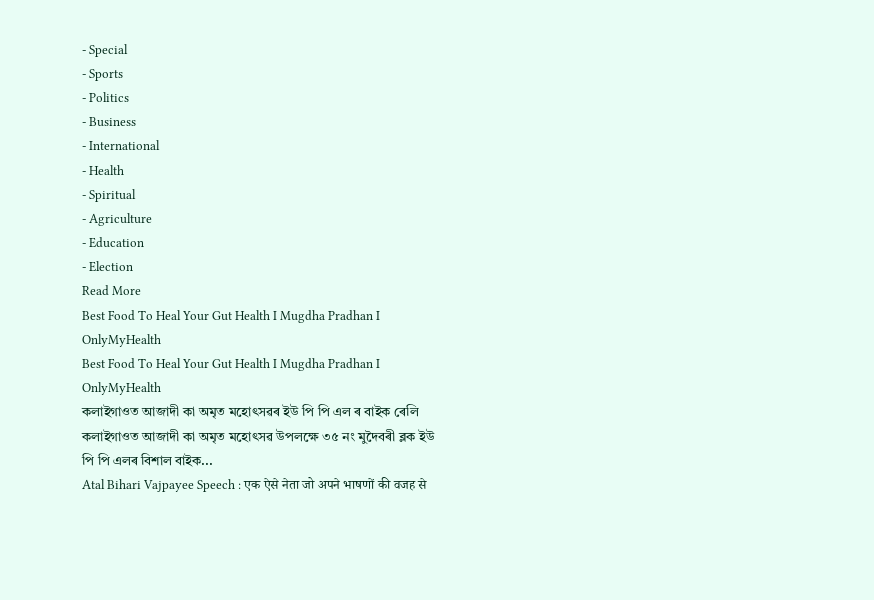- Special
- Sports
- Politics
- Business
- International
- Health
- Spiritual
- Agriculture
- Education
- Election
Read More
Best Food To Heal Your Gut Health I Mugdha Pradhan I OnlyMyHealth
Best Food To Heal Your Gut Health I Mugdha Pradhan I OnlyMyHealth
কলাইগাওত আজাদী কা অমৃত মহোৎসৱৰ ইউ পি পি এল ৰ বাইক ৰেলি
কলাইগাওত আজাদী কা অমৃত মহোৎসৱ উপলক্ষে ৩৫ নং মুদৈবৰী ব্লক ইউ পি পি এলৰ বিশাল বাইক...
Atal Bihari Vajpayee Speech : एक ऐसे नेता जो अपने भाषणों की वजह से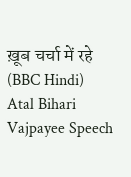ख़ूब चर्चा में रहे (BBC Hindi)
Atal Bihari Vajpayee Speech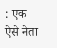: एक ऐसे नेता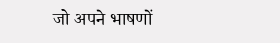जो अपने भाषणों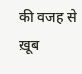की वजह से ख़ूब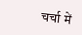चर्चा में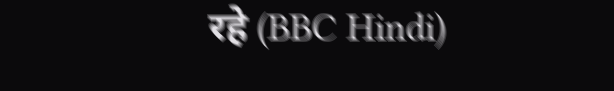रहे (BBC Hindi)